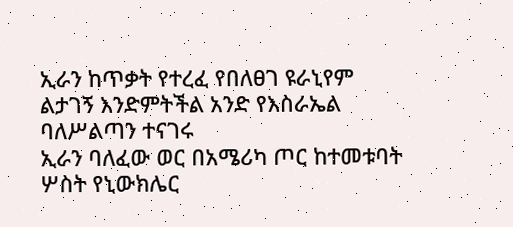ኢራን ከጥቃት የተረፈ የበለፀገ ዩራኒየም ልታገኝ እንድምትችል አንድ የእስራኤል ባለሥልጣን ተናገሩ
ኢራን ባለፈው ወር በአሜሪካ ጦር ከተመቱባት ሦስት የኒውክሌር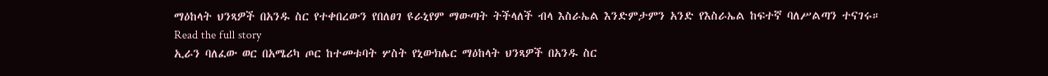ማዕከላት ህንጻዎች በአንዱ ስር የተቀበረውን የበለፀገ ዩራኒየም ማውጣት ትችላለች ብላ እስራኤል እንድምታምን አንድ የእስራኤል ከፍተኛ ባለሥልጣን ተናገሩ።
Read the full story
ኢራን ባለፈው ወር በአሜሪካ ጦር ከተመቱባት ሦስት የኒውክሌር ማዕከላት ህንጻዎች በአንዱ ስር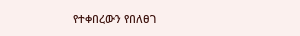የተቀበረውን የበለፀገ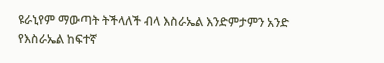ዩራኒየም ማውጣት ትችላለች ብላ እስራኤል እንድምታምን አንድ የእስራኤል ከፍተኛ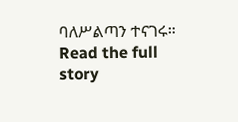ባለሥልጣን ተናገሩ።
Read the full story